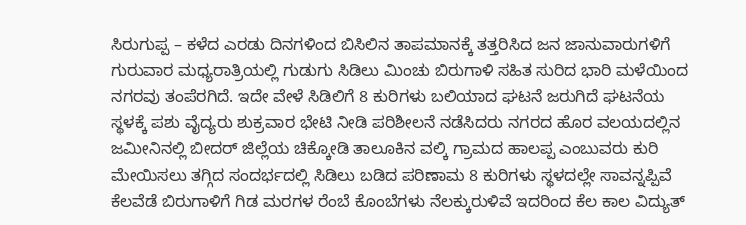ಸಿರುಗುಪ್ಪ – ಕಳೆದ ಎರಡು ದಿನಗಳಿಂದ ಬಿಸಿಲಿನ ತಾಪಮಾನಕ್ಕೆ ತತ್ತರಿಸಿದ ಜನ ಜಾನುವಾರುಗಳಿಗೆ ಗುರುವಾರ ಮಧ್ಯರಾತ್ರಿಯಲ್ಲಿ ಗುಡುಗು ಸಿಡಿಲು ಮಿಂಚು ಬಿರುಗಾಳಿ ಸಹಿತ ಸುರಿದ ಭಾರಿ ಮಳೆಯಿಂದ ನಗರವು ತಂಪೆರಗಿದೆ. ಇದೇ ವೇಳೆ ಸಿಡಿಲಿಗೆ 8 ಕುರಿಗಳು ಬಲಿಯಾದ ಘಟನೆ ಜರುಗಿದೆ ಘಟನೆಯ ಸ್ಥಳಕ್ಕೆ ಪಶು ವೈದ್ಯರು ಶುಕ್ರವಾರ ಭೇಟಿ ನೀಡಿ ಪರಿಶೀಲನೆ ನಡೆಸಿದರು ನಗರದ ಹೊರ ವಲಯದಲ್ಲಿನ ಜಮೀನಿನಲ್ಲಿ ಬೀದರ್ ಜಿಲ್ಲೆಯ ಚಿಕ್ಕೋಡಿ ತಾಲೂಕಿನ ವಲ್ಕಿ ಗ್ರಾಮದ ಹಾಲಪ್ಪ ಎಂಬುವರು ಕುರಿ ಮೇಯಿಸಲು ತಗ್ಗಿದ ಸಂದರ್ಭದಲ್ಲಿ ಸಿಡಿಲು ಬಡಿದ ಪರಿಣಾಮ 8 ಕುರಿಗಳು ಸ್ಥಳದಲ್ಲೇ ಸಾವನ್ನಪ್ಪಿವೆ ಕೆಲವೆಡೆ ಬಿರುಗಾಳಿಗೆ ಗಿಡ ಮರಗಳ ರೆಂಬೆ ಕೊಂಬೆಗಳು ನೆಲಕ್ಕುರುಳಿವೆ ಇದರಿಂದ ಕೆಲ ಕಾಲ ವಿದ್ಯುತ್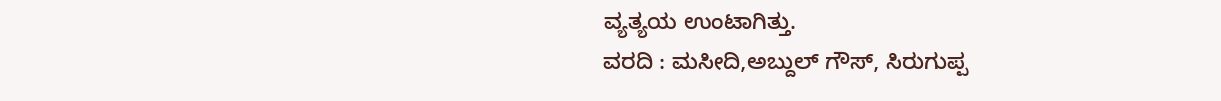ವ್ಯತ್ಯಯ ಉಂಟಾಗಿತ್ತು.
ವರದಿ : ಮಸೀದಿ,ಅಬ್ದುಲ್ ಗೌಸ್, ಸಿರುಗುಪ್ಪ